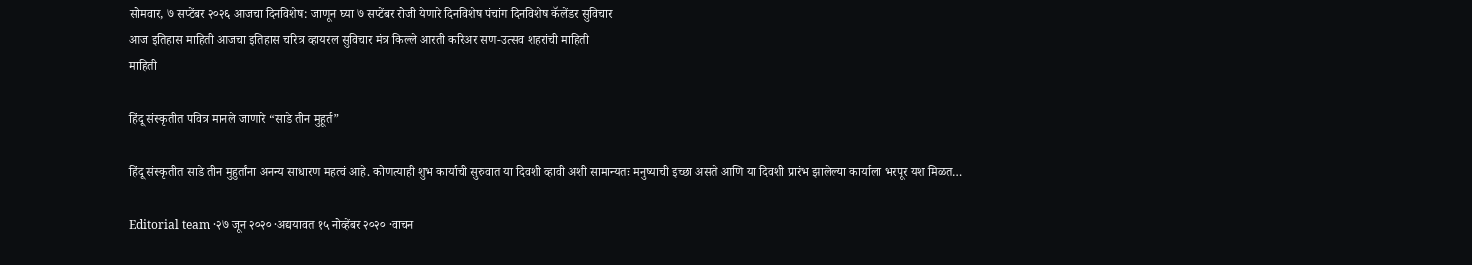सोमवार, ७ सप्टेंबर २०२६ आजचा दिनविशेष: जाणून घ्या ७ सप्टेंबर रोजी येणारे दिनविशेष पंचांग दिनविशेष कॅलेंडर सुविचार
आज इतिहास माहिती आजचा इतिहास चरित्र व्हायरल सुविचार मंत्र किल्ले आरती करिअर सण-उत्सव शहरांची माहिती
माहिती

हिंदू संस्कृतीत पवित्र मानले जाणारे “साडे तीन मुहूर्त”

हिंदू संस्कृतीत साडे तीन मुहुर्तांना अनन्य साधारण महत्वं आहे. कोणत्याही शुभ कार्याची सुरुवात या दिवशी व्हावी अशी सामान्यतः मनुष्याची इच्छा असते आणि या दिवशी प्रारंभ झालेल्या कार्याला भरपूर यश मिळत…

Editorial team ·२७ जून २०२० ·अद्ययावत १५ नोव्हेंबर २०२० ·वाचन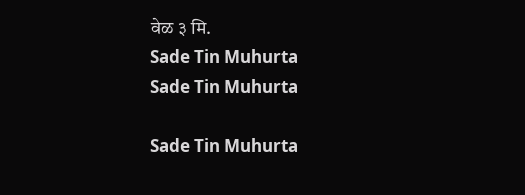वेळ ३ मि.
Sade Tin Muhurta
Sade Tin Muhurta

Sade Tin Muhurta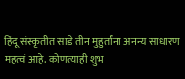हिंदू संस्कृतीत साडे तीन मुहुर्तांना अनन्य साधारण महत्वं आहे. कोणत्याही शुभ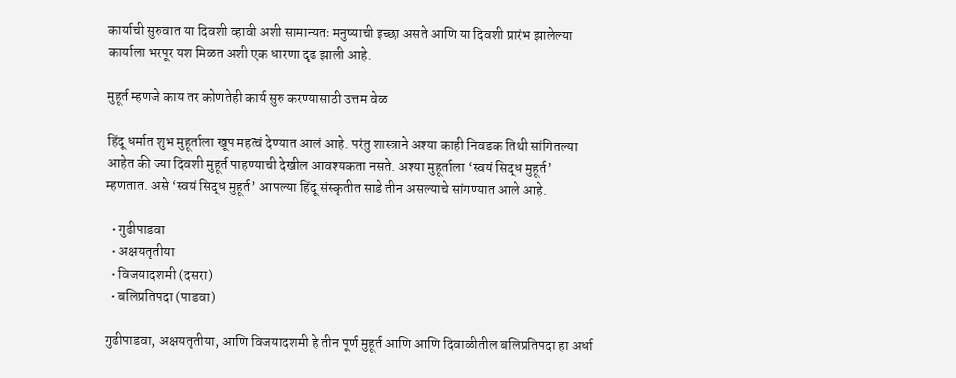कार्याची सुरुवात या दिवशी व्हावी अशी सामान्यतः मनुष्याची इच्छा असते आणि या दिवशी प्रारंभ झालेल्या कार्याला भरपूर यश मिळत अशी एक धारणा दृढ झाली आहे.

मुहूर्त म्हणजे काय तर कोणतेही कार्य सुरु करण्यासाठी उत्तम वेळ

हिंदू धर्मात शुभ मुहूर्ताला खूप महत्वं देण्यात आलं आहे. परंतु शास्त्राने अश्या काही निवडक तिथी सांगितल्या आहेत की ज्या दिवशी मुहूर्त पाहण्याची देखील आवश्यकता नसते. अश्या मुहूर्ताला ‘स्वयं सिद्ध मुहूर्त’ म्हणतात. असे ‘स्वयं सिद्ध मुहूर्त’ आपल्या हिंदू संस्कृतीत साडे तीन असल्याचे सांगण्यात आले आहे.

  • गुढीपाडवा
  • अक्षयतृतीया
  • विजयादशमी (दसरा)
  • बलिप्रतिपदा (पाडवा)

गुढीपाडवा, अक्षयतृतीया, आणि विजयादशमी हे तीन पूर्ण मुहूर्त आणि आणि दिवाळीतील बलिप्रतिपदा हा अर्धा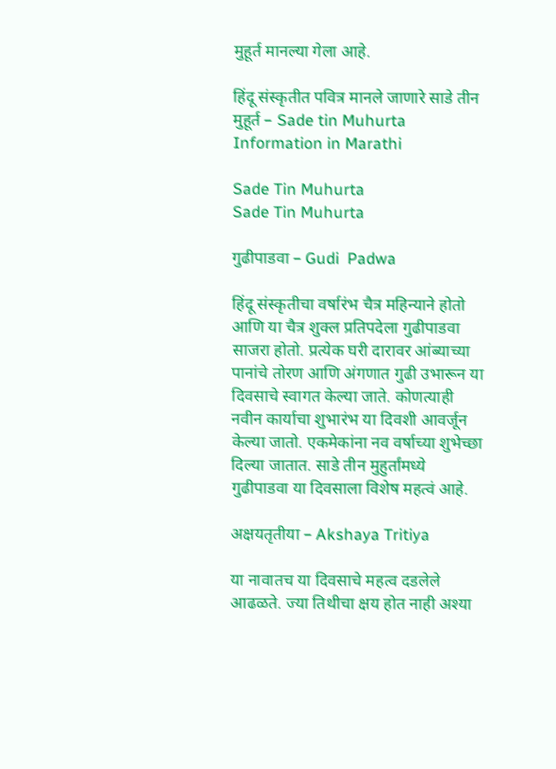मुहूर्त मानल्या गेला आहे.

हिंदू संस्कृतीत पवित्र मानले जाणारे साडे तीन मुहूर्त – Sade tin Muhurta Information in Marathi

Sade Tin Muhurta
Sade Tin Muhurta

गुढीपाडवा – Gudi  Padwa

हिंदू संस्कृतीचा वर्षारंभ चैत्र महिन्याने होतो आणि या चैत्र शुक्ल प्रतिपदेला गुढीपाडवा साजरा होतो. प्रत्येक घरी दारावर आंब्याच्या पानांचे तोरण आणि अंगणात गुढी उभारून या दिवसाचे स्वागत केल्या जाते. कोणत्याही नवीन कार्याचा शुभारंभ या दिवशी आवर्जून केल्या जातो. एकमेकांना नव वर्षाच्या शुभेच्छा दिल्या जातात. साडे तीन मुहुर्तांमध्ये गुढीपाडवा या दिवसाला विशेष महत्वं आहे.

अक्षयतृतीया – Akshaya Tritiya

या नावातच या दिवसाचे महत्व दडलेले आढळते. ज्या तिथीचा क्षय होत नाही अश्या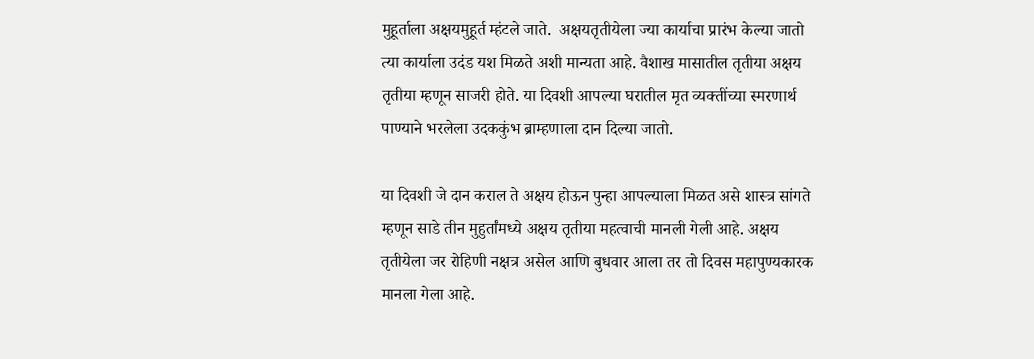मुहूर्ताला अक्षयमुहूर्त म्हंटले जाते.  अक्षयतृतीयेला ज्या कार्याचा प्रारंभ केल्या जातो त्या कार्याला उदंड यश मिळते अशी मान्यता आहे. वैशाख मासातील तृतीया अक्षय तृतीया म्हणून साजरी होते. या दिवशी आपल्या घरातील मृत व्यक्तींच्या स्मरणार्थ पाण्याने भरलेला उदककुंभ ब्राम्हणाला दान दिल्या जातो.

या दिवशी जे दान कराल ते अक्षय होऊन पुन्हा आपल्याला मिळत असे शास्त्र सांगते म्हणून साडे तीन मुहुर्तांमध्ये अक्षय तृतीया महत्वाची मानली गेली आहे. अक्षय तृतीयेला जर रोहिणी नक्षत्र असेल आणि बुधवार आला तर तो दिवस महापुण्यकारक मानला गेला आहे.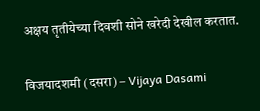अक्षय तृतीयेच्या दिवशी सोने खरेदी देखील करतात.

विजयादशमी (दसरा) – Vijaya Dasami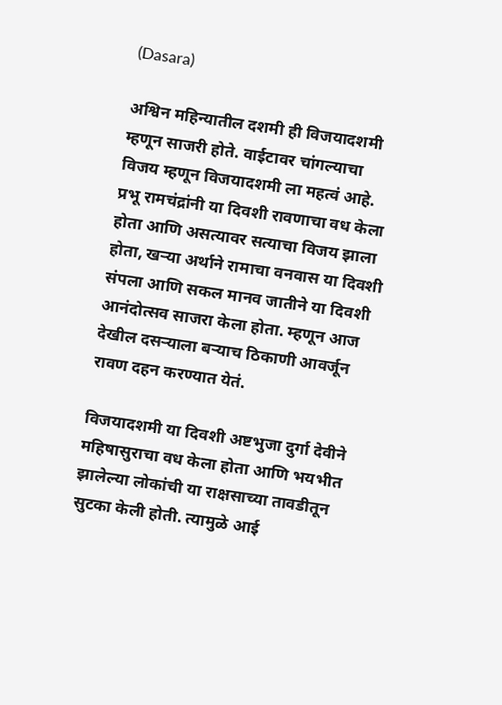(Dasara)

अश्विन महिन्यातील दशमी ही विजयादशमी म्हणून साजरी होते. वाईटावर चांगल्याचा विजय म्हणून विजयादशमी ला महत्वं आहे. प्रभू रामचंद्रांनी या दिवशी रावणाचा वध केला होता आणि असत्यावर सत्याचा विजय झाला होता, खऱ्या अर्थाने रामाचा वनवास या दिवशी संपला आणि सकल मानव जातीने या दिवशी आनंदोत्सव साजरा केला होता. म्हणून आज देखील दसऱ्याला बऱ्याच ठिकाणी आवर्जून रावण दहन करण्यात येतं.

विजयादशमी या दिवशी अष्टभुजा दुर्गा देवीने महिषासुराचा वध केला होता आणि भयभीत झालेल्या लोकांची या राक्षसाच्या तावडीतून सुटका केली होती. त्यामुळे आई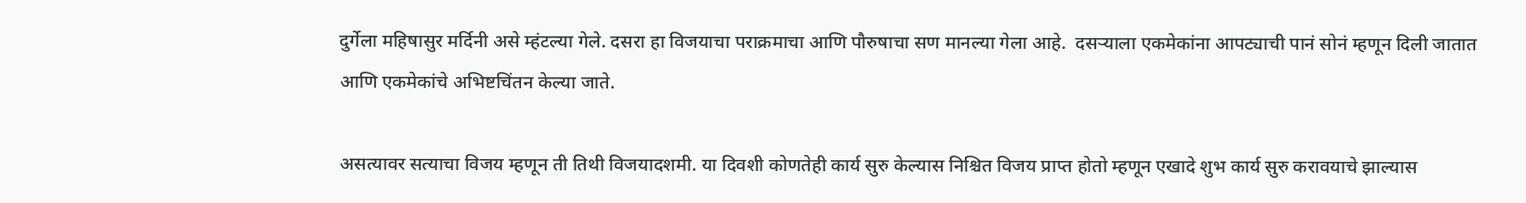दुर्गेला महिषासुर मर्दिनी असे म्हंटल्या गेले. दसरा हा विजयाचा पराक्रमाचा आणि पौरुषाचा सण मानल्या गेला आहे.  दसऱ्याला एकमेकांना आपट्याची पानं सोनं म्हणून दिली जातात आणि एकमेकांचे अभिष्टचिंतन केल्या जाते.

असत्यावर सत्याचा विजय म्हणून ती तिथी विजयादशमी. या दिवशी कोणतेही कार्य सुरु केल्यास निश्चित विजय प्राप्त होतो म्हणून एखादे शुभ कार्य सुरु करावयाचे झाल्यास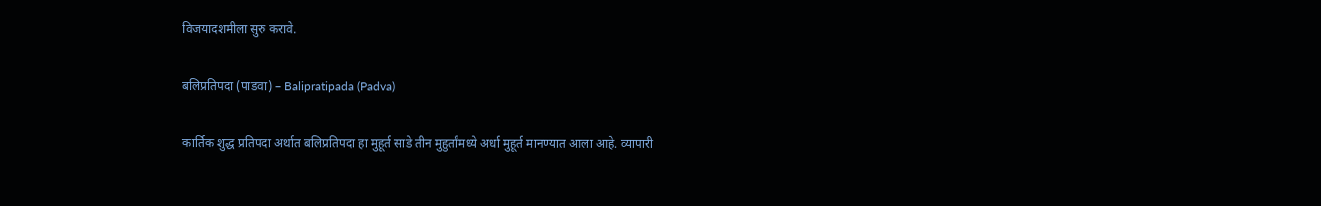विजयादशमीला सुरु करावे.

बलिप्रतिपदा (पाडवा) – Balipratipada (Padva)

कार्तिक शुद्ध प्रतिपदा अर्थात बलिप्रतिपदा हा मुहूर्त साडे तीन मुहुर्तांमध्ये अर्धा मुहूर्त मानण्यात आला आहे. व्यापारी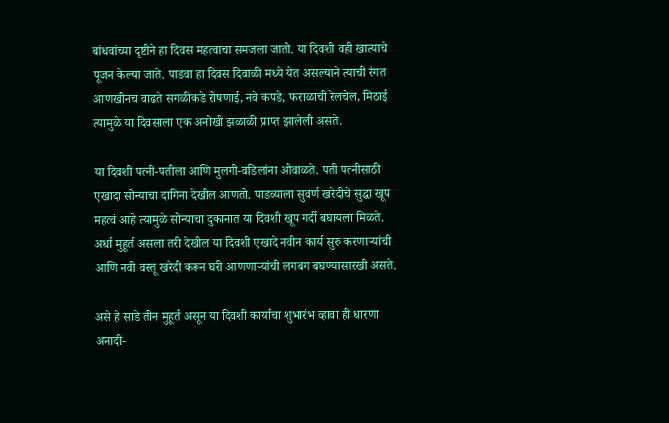बांधवांच्या दृष्टीने हा दिवस महत्वाचा समजला जातो. या दिवशी वही खात्याचे पूजन केल्या जाते. पाडवा हा दिवस दिवाळी मध्ये येत असल्याने त्याची रंगत आणखीनच वाढते सगळीकडे रोषणाई, नवे कपडे, फराळाची रेलचेल, मिठाई त्यामुळे या दिवसाला एक अनोखी झळाळी प्राप्त झालेली असते.

या दिवशी पत्नी-पतीला आणि मुलगी-वडिलांना ओवाळते. पती पत्नीसाठी एखादा सोन्याचा दागिना देखील आणतो. पाडव्याला सुवर्ण खरेदीचे सुद्धा खूप महत्वं आहे त्यामुळे सोन्याचा दुकानात या दिवशी खूप गर्दी बघायला मिळते. अर्धा मुहूर्त असला तरी देखील या दिवशी एखादे नवीन कार्य सुरु करणाऱ्यांची  आणि नवी वस्तू खरेदी करून घरी आणणाऱ्यांची लगबग बघण्यासारखी असते.

असे हे साडे तीन मुहूर्त असून या दिवशी कार्याचा शुभारंभ व्हावा ही धारणा अनादी-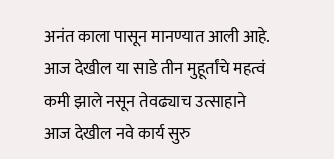अनंत काला पासून मानण्यात आली आहे. आज देखील या साडे तीन मुहूर्तांचे महत्वं कमी झाले नसून तेवढ्याच उत्साहाने आज देखील नवे कार्य सुरु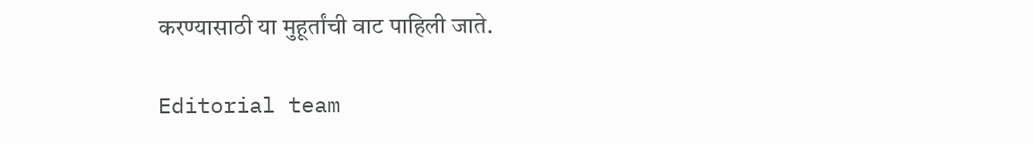करण्यासाठी या मुहूर्तांची वाट पाहिली जाते.

Editorial team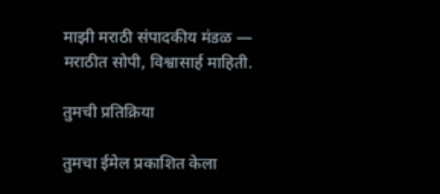माझी मराठी संपादकीय मंडळ — मराठीत सोपी, विश्वासार्ह माहिती.

तुमची प्रतिक्रिया

तुमचा ईमेल प्रकाशित केला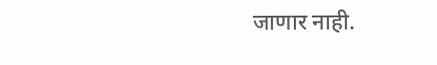जाणार नाही.